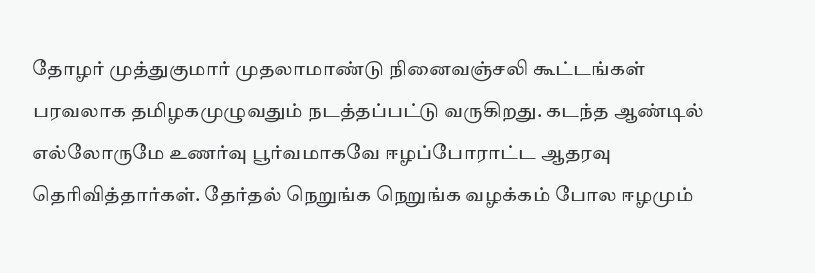தோழர் முத்துகுமார் முதலாமாண்டு நினைவஞ்சலி கூட்டங்கள் பரவலாக தமிழகமுழுவதும் நடத்தப்பட்டு வருகிறது. கடந்த ஆண்டில் எல்லோருமே உணர்வு பூர்வமாகவே ஈழப்போராட்ட ஆதரவு தெரிவித்தார்கள். தேர்தல் நெறுங்க நெறுங்க வழக்கம் போல ஈழமும்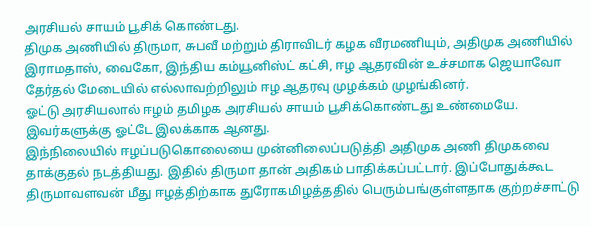அரசியல் சாயம் பூசிக் கொண்டது.
திமுக அணியில் திருமா, சுபவீ மற்றும் திராவிடர் கழக வீரமணியும், அதிமுக அணியில் இராமதாஸ், வைகோ, இந்திய கம்யூனிஸ்ட் கட்சி, ஈழ ஆதரவின் உச்சமாக ஜெயாவோ தேர்தல் மேடையில் எல்லாவற்றிலும் ஈழ ஆதரவு முழக்கம் முழங்கினர்.
ஓட்டு அரசியலால் ஈழம் தமிழக அரசியல் சாயம் பூசிக்கொண்டது உண்மையே. இவர்களுக்கு ஓட்டே இலக்காக ஆனது.
இந்நிலையில் ஈழப்படுகொலையை முன்னிலைப்படுத்தி அதிமுக அணி திமுகவை தாக்குதல் நடத்தியது. இதில் திருமா தான் அதிகம் பாதிக்கப்பட்டார். இப்போதுக்கூட திருமாவளவன் மீது ஈழத்திற்காக துரோகமிழத்ததில் பெரும்பங்குள்ளதாக குற்றச்சாட்டு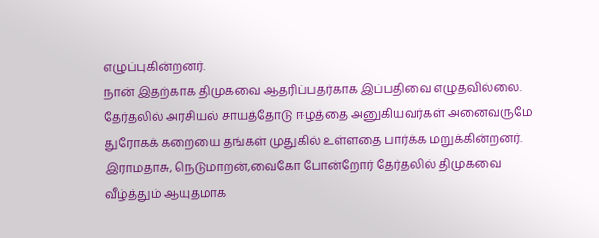எழுப்புகின்றனர்.
நான் இதற்காக திமுகவை ஆதரிப்பதர்காக இப்பதிவை எழுதவில்லை. தேர்தலில் அரசியல் சாயத்தோடு ஈழத்தை அனுகியவர்கள் அனைவருமே துரோகக் கறையை தங்கள் முதுகில் உள்ளதை பார்க்க மறுக்கின்றனர்.
இராமதாசு, நெடுமாறன்,வைகோ போன்றோர் தேர்தலில் திமுகவை வீழ்த்தும் ஆயுதமாக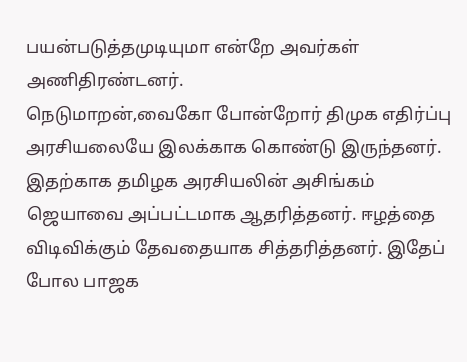பயன்படுத்தமுடியுமா என்றே அவர்கள் அணிதிரண்டனர்.
நெடுமாறன்,வைகோ போன்றோர் திமுக எதிர்ப்பு அரசியலையே இலக்காக கொண்டு இருந்தனர். இதற்காக தமிழக அரசியலின் அசிங்கம் ஜெயாவை அப்பட்டமாக ஆதரித்தனர். ஈழத்தை விடிவிக்கும் தேவதையாக சித்தரித்தனர். இதேப் போல பாஜக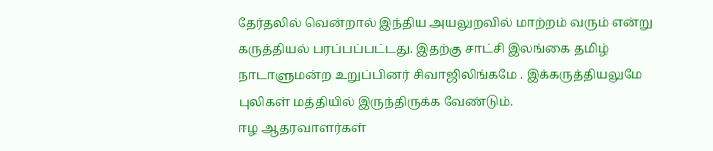தேர்தலில் வென்றால் இந்திய அயலுறவில் மாற்றம் வரும் என்று கருத்தியல் பரப்பப்பட்டது. இதற்கு சாட்சி இலங்கை தமிழ் நாடாளுமன்ற உறுப்பினர் சிவாஜிலிங்கமே . இக்கருத்தியலுமே புலிகள் மத்தியில் இருந்திருக்க வேண்டும்.
ஈழ ஆதரவாளர்கள்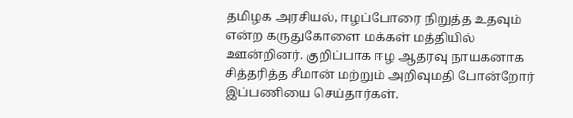தமிழக அரசியல், ஈழப்போரை நிறுத்த உதவும் என்ற கருதுகோளை மக்கள் மத்தியில் ஊன்றினர். குறிப்பாக ஈழ ஆதரவு நாயகனாக சித்தரித்த சீமான் மற்றும் அறிவுமதி போன்றோர் இப்பணியை செய்தார்கள்.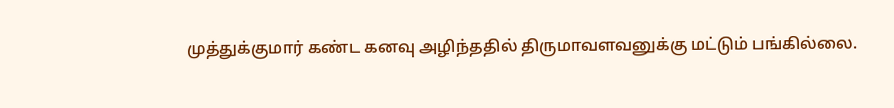முத்துக்குமார் கண்ட கனவு அழிந்ததில் திருமாவளவனுக்கு மட்டும் பங்கில்லை.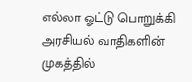எல்லா ஓட்டு பொறுக்கி அரசியல் வாதிகளின் முகத்தில்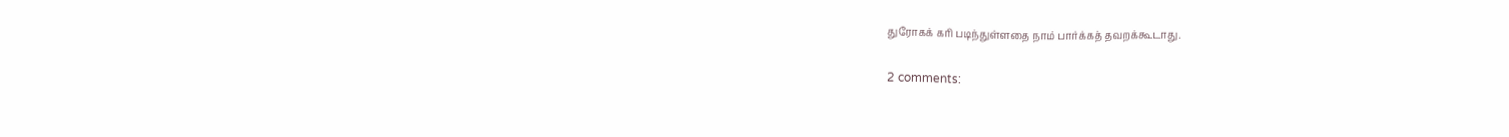துரோகக் கரி படிந்துள்ளதை நாம் பார்க்கத் தவறக்கூடாது.

2 comments: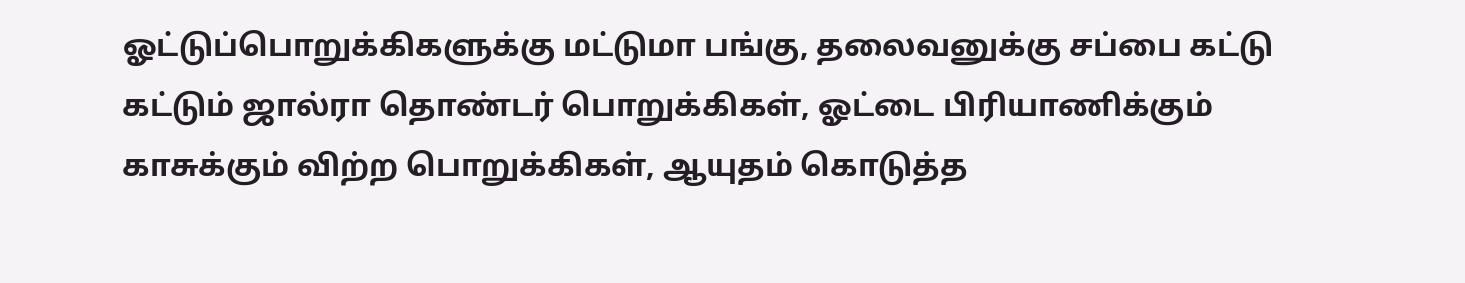ஓட்டுப்பொறுக்கிகளுக்கு மட்டுமா பங்கு, தலைவனுக்கு சப்பை கட்டு கட்டும் ஜால்ரா தொண்டர் பொறுக்கிகள், ஓட்டை பிரியாணிக்கும் காசுக்கும் விற்ற பொறுக்கிகள், ஆயுதம் கொடுத்த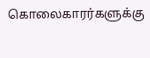கொலைகாரர்களுக்கு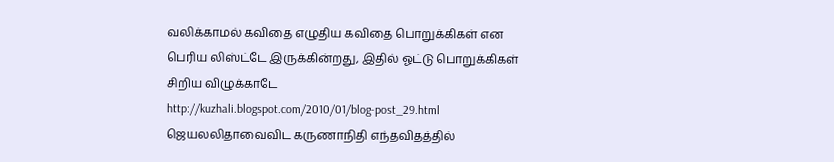வலிக்காமல் கவிதை எழுதிய கவிதை பொறுக்கிகள் என பெரிய லிஸ்ட்டே இருக்கின்றது, இதில் ஓட்டு பொறுக்கிகள் சிறிய விழுக்காடே
http://kuzhali.blogspot.com/2010/01/blog-post_29.html
ஜெயலலிதாவைவிட கருணாநிதி எந்தவிதத்தில்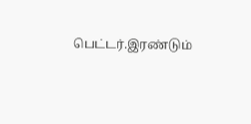பெட்டர்.இரண்டும்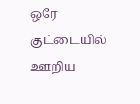ஒரே குட்டையில் ஊறிய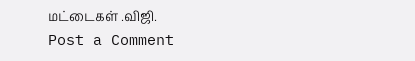மட்டைகள் .விஜி.
Post a Comment